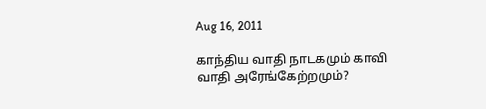Aug 16, 2011

காந்திய வாதி நாடகமும் காவி வாதி அரேங்கேற்றமும்?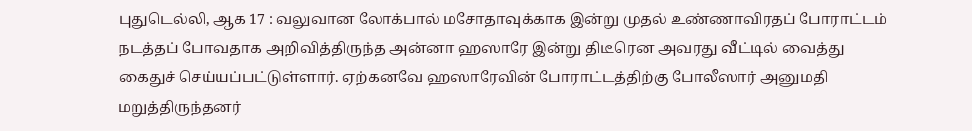புதுடெல்லி, ஆக 17 : வலுவான லோக்பால் மசோதாவுக்காக இன்று முதல் உண்ணாவிரதப் போராட்டம் நடத்தப் போவதாக அறிவித்திருந்த அன்னா ஹஸாரே இன்று திடீரென அவரது வீட்டில் வைத்து கைதுச் செய்யப்பட்டுள்ளார். ஏற்கனவே ஹஸாரேவின் போராட்டத்திற்கு போலீஸார் அனுமதி மறுத்திருந்தனர்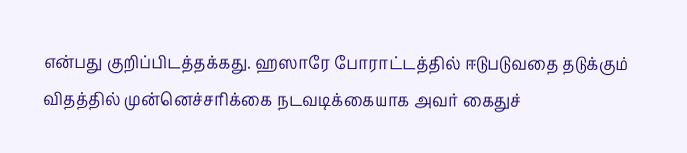என்பது குறிப்பிடத்தக்கது. ஹஸாரே போராட்டத்தில் ஈடுபடுவதை தடுக்கும் விதத்தில் முன்னெச்சரிக்கை நடவடிக்கையாக அவர் கைதுச்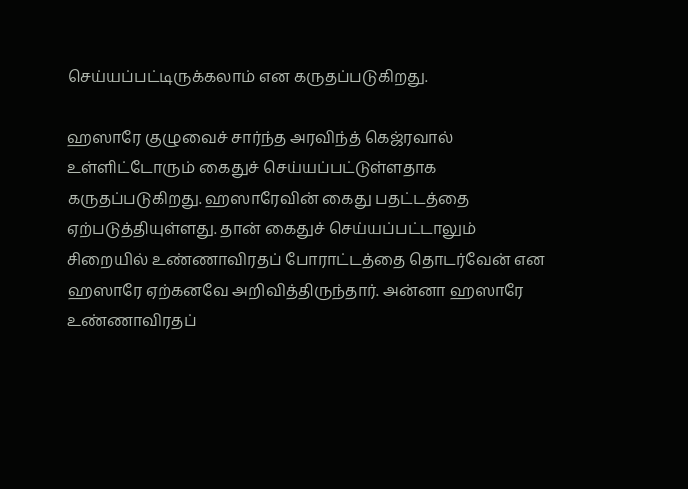செய்யப்பட்டிருக்கலாம் என கருதப்படுகிறது.

ஹஸாரே குழுவைச் சார்ந்த அரவிந்த் கெஜ்ரவால் உள்ளிட்டோரும் கைதுச் செய்யப்பட்டுள்ளதாக கருதப்படுகிறது. ஹஸாரேவின் கைது பதட்டத்தை ஏற்படுத்தியுள்ளது. தான் கைதுச் செய்யப்பட்டாலும் சிறையில் உண்ணாவிரதப் போராட்டத்தை தொடர்வேன் என ஹஸாரே ஏற்கனவே அறிவித்திருந்தார். அன்னா ஹஸாரே உண்ணாவிரதப்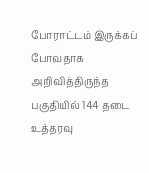போராட்டம் இருக்கப் போவதாக அறிவித்திருந்த பகுதியில் 144 தடை உத்தரவு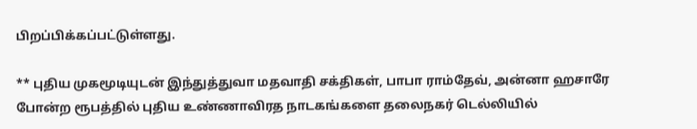பிறப்பிக்கப்பட்டுள்ளது.

** புதிய முகமூடியுடன் இந்துத்துவா மதவாதி சக்திகள், பாபா ராம்தேவ், அன்னா ஹசாரே போன்ற ரூபத்தில் புதிய உண்ணாவிரத நாடகங்களை தலைநகர் டெல்லியில்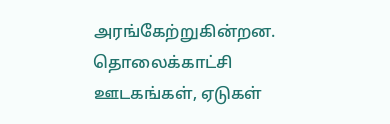அரங்கேற்றுகின்றன. தொலைக்காட்சி ஊடகங்கள், ஏடுகள்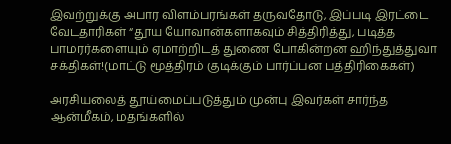இவற்றுக்கு அபார விளம்பரங்கள் தருவதோடு, இப்படி இரட்டை வேடதாரிகள் “தூய யோவான்களாகவும் சித்திரித்து, படித்த பாமரர்களையும் ஏமாற்றிடத் துணை போகின்றன ஹிந்துத்துவா சக்திகள்!(மாட்டு மூத்திரம் குடிக்கும் பார்ப்பன பத்திரிகைகள்)

அரசியலைத் தூய்மைப்படுத்தும் முன்பு இவர்கள் சார்ந்த ஆன்மீகம், மதங்களில்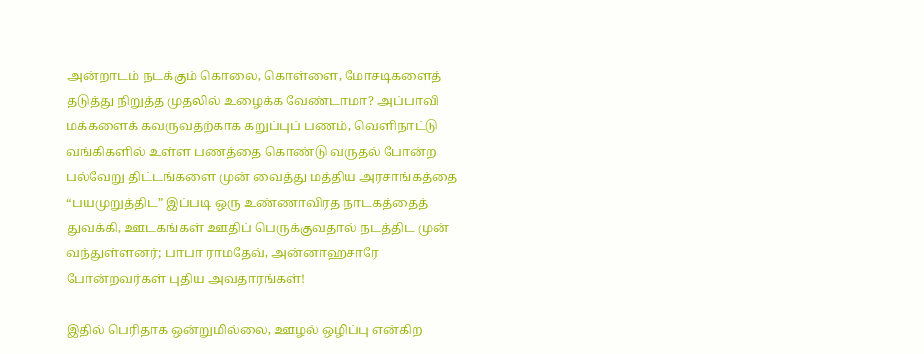அன்றாடம் நடக்கும் கொலை, கொள்ளை, மோசடிகளைத் தடுத்து நிறுத்த முதலில் உழைக்க வேண்டாமா? அப்பாவி மக்களைக் கவருவதற்காக கறுப்புப் பணம், வெளிநாட்டு வங்கிகளில் உள்ள பணத்தை கொண்டு வருதல் போன்ற பல்வேறு திட்டங்களை முன் வைத்து மத்திய அரசாங்கத்தை “பயமுறுத்திட” இப்படி ஒரு உண்ணாவிரத நாடகத்தைத் துவக்கி, ஊடகங்கள் ஊதிப் பெருக்குவதால் நடத்திட முன் வந்துள்ளனர்; பாபா ராமதேவ், அன்னாஹசாரே போன்றவர்கள் புதிய அவதாரங்கள்!

இதில் பெரிதாக ஒன்றுமில்லை, ஊழல் ஒழிப்பு என்கிற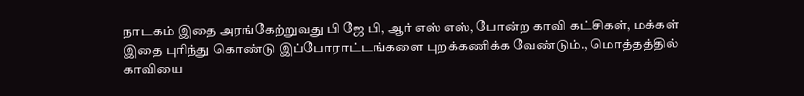நாடகம் இதை அரங்கேற்றுவது பி ஜே பி, ஆர் எஸ் எஸ், போன்ற காவி கட்சிகள், மக்கள் இதை புரிந்து கொண்டு இப்போராட்டங்களை புறக்கணிக்க வேண்டும்., மொத்தத்தில் காவியை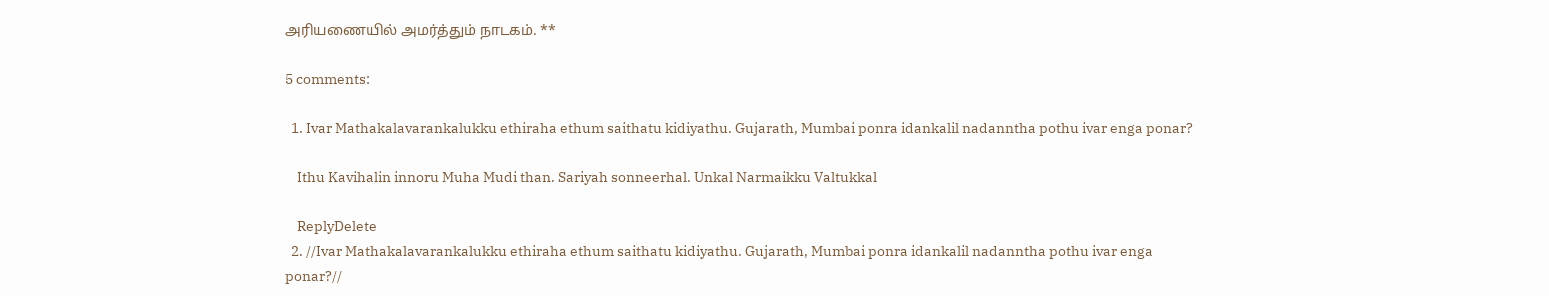அரியணையில் அமர்த்தும் நாடகம். **

5 comments:

  1. Ivar Mathakalavarankalukku ethiraha ethum saithatu kidiyathu. Gujarath, Mumbai ponra idankalil nadanntha pothu ivar enga ponar?

    Ithu Kavihalin innoru Muha Mudi than. Sariyah sonneerhal. Unkal Narmaikku Valtukkal

    ReplyDelete
  2. //Ivar Mathakalavarankalukku ethiraha ethum saithatu kidiyathu. Gujarath, Mumbai ponra idankalil nadanntha pothu ivar enga ponar?//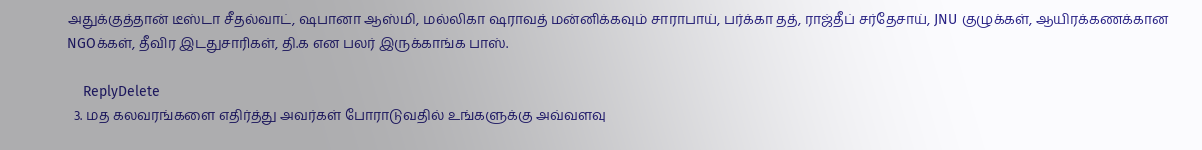அதுக்குத்தான் டீஸ்டா சீதல்வாட், ஷபானா ஆஸ்மி, மல்லிகா ஷராவத் மன்னிக்கவும் சாராபாய், பர்க்கா தத், ராஜ்தீப் சர்தேசாய், JNU குழுக்கள், ஆயிரக்கணக்கான NGOக்கள், தீவிர இடதுசாரிகள், தி.க என பலர் இருக்காங்க பாஸ்.

    ReplyDelete
  3. மத கலவரங்களை எதிர்த்து அவர்கள் போராடுவதில் உங்களுக்கு அவ்வளவு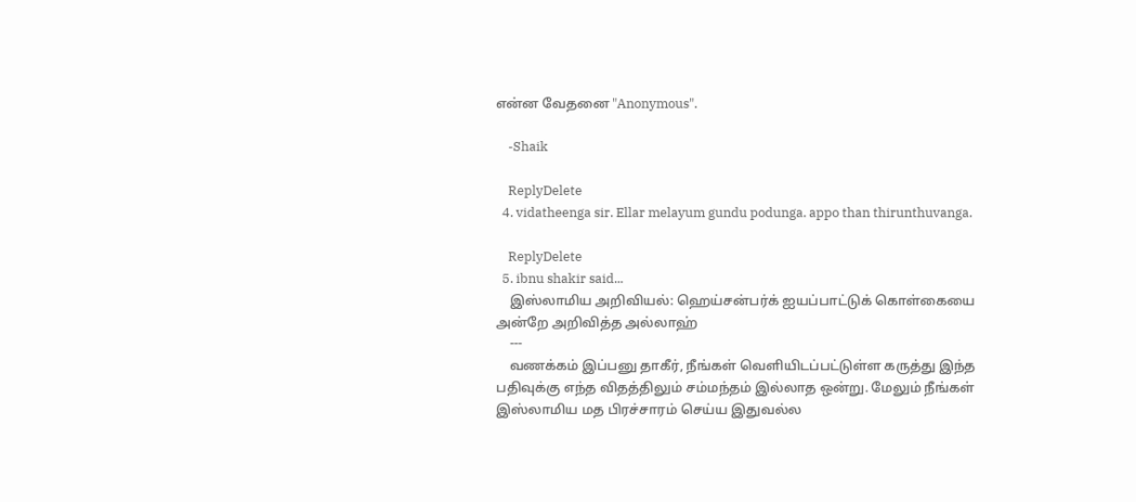என்ன வேதனை "Anonymous".

    -Shaik

    ReplyDelete
  4. vidatheenga sir. Ellar melayum gundu podunga. appo than thirunthuvanga.

    ReplyDelete
  5. ibnu shakir said...
    இஸ்லாமிய அறிவியல்: ஹெய்சன்பர்க் ஐயப்பாட்டுக் கொள்கையை அன்றே அறிவித்த அல்லாஹ்
    ---
    வணக்கம் இப்பனு தாகீர், நீங்கள் வெளியிடப்பட்டுள்ள கருத்து இந்த பதிவுக்கு எந்த விதத்திலும் சம்மந்தம் இல்லாத ஒன்று. மேலும் நீங்கள் இஸ்லாமிய மத பிரச்சாரம் செய்ய இதுவல்ல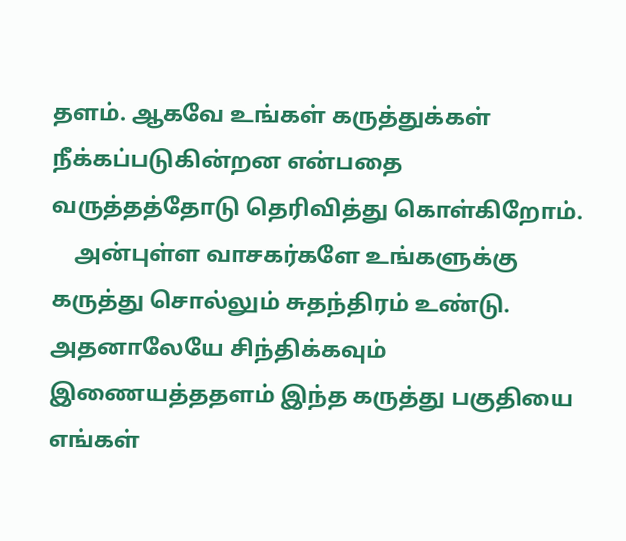தளம். ஆகவே உங்கள் கருத்துக்கள் நீக்கப்படுகின்றன என்பதை வருத்தத்தோடு தெரிவித்து கொள்கிறோம்.
    அன்புள்ள வாசகர்களே உங்களுக்கு கருத்து சொல்லும் சுதந்திரம் உண்டு. அதனாலேயே சிந்திக்கவும் இணையத்ததளம் இந்த கருத்து பகுதியை எங்கள்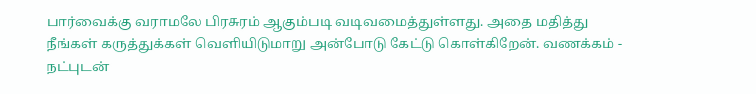பார்வைக்கு வராமலே பிரசுரம் ஆகும்படி வடிவமைத்துள்ளது. அதை மதித்து நீங்கள் கருத்துக்கள் வெளியிடுமாறு அன்போடு கேட்டு கொள்கிறேன். வணக்கம் - நட்புடன்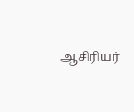ஆசிரியர்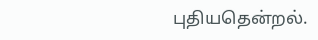புதியதென்றல்.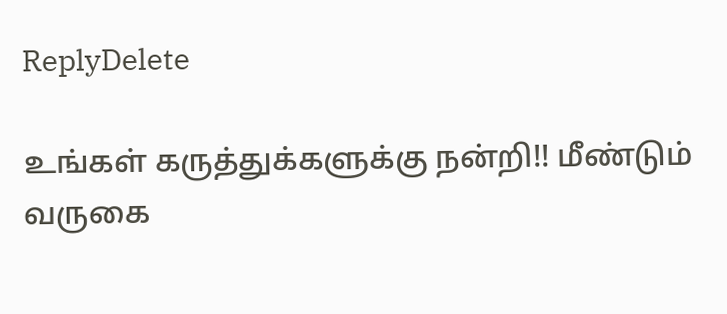ReplyDelete

உங்கள் கருத்துக்களுக்கு நன்றி!! மீண்டும் வருகை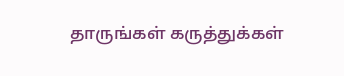தாருங்கள் கருத்துக்கள்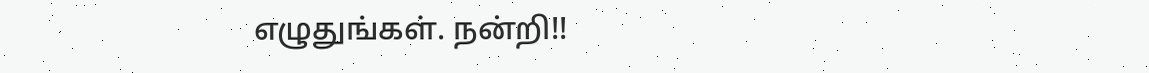எழுதுங்கள். நன்றி!!